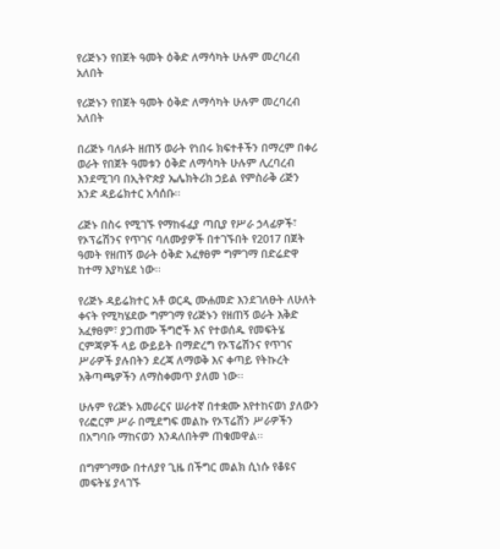የሪጅኑን የበጀት ዓመት ዕቅድ ለማሳካት ሁሉም መረባረብ አለበት

የሪጅኑን የበጀት ዓመት ዕቅድ ለማሳካት ሁሉም መረባረብ አለበት

በሪጅኑ ባለፉት ዘጠኝ ወራት የነበሩ ክፍተቶችን በማረም በቀሪ ወራት የበጀት ዓመቱን ዕቅድ ለማሳካት ሁሉም ሊረባረብ እንደሚገባ በኢትዮጵያ ኤሌክትሪክ ኃይል የምስራቅ ሪጅን አንድ ዳይሬክተር አሳሰቡ፡፡

ሪጅኑ በስሩ የሚገኙ የማከፋፈያ ጣቢያ የሥራ ኃላፊዎች፣ የኦፕሬሽንና የጥገና ባለሙያዎች በተገኙበት የ2017 በጀት ዓመት የዘጠኝ ወራት ዕቅድ አፈፃፀም ግምገማ በድሬድዋ ከተማ እያካሄደ ነው፡፡

የሪጅኑ ዳይሬክተር አቶ ወርዲ ሙሐመድ እንደገለፁት ለሁለት ቀናት የሚካሄደው ግምገማ የሪጅኑን የዘጠኝ ወራት እቅድ አፈፃፀም፣ ያጋጠሙ ችግሮች እና የተወሰዱ የመፍትሄ ርምጃዎች ላይ ውይይት በማድረግ የኦፕሬሽንና የጥገና ሥራዎች ያሉበትን ደረጃ ለማወቅ እና ቀጣይ የትኩረት አቅጣጫዎችን ለማስቀመጥ ያለመ ነው፡፡

ሁሉም የሪጅኑ አመራርና ሠራተኛ በተቋሙ እየተከናወነ ያለውን የሪፎርም ሥራ በሚደግፍ መልኩ የኦፕሬሽን ሥራዎችን በአግባቡ ማከናወን እንዳለበትም ጠቁመዋል፡፡

በግምገማው በተለያየ ጊዜ በችግር መልክ ሲነሱ የቆዩና መፍትሄ ያላገኙ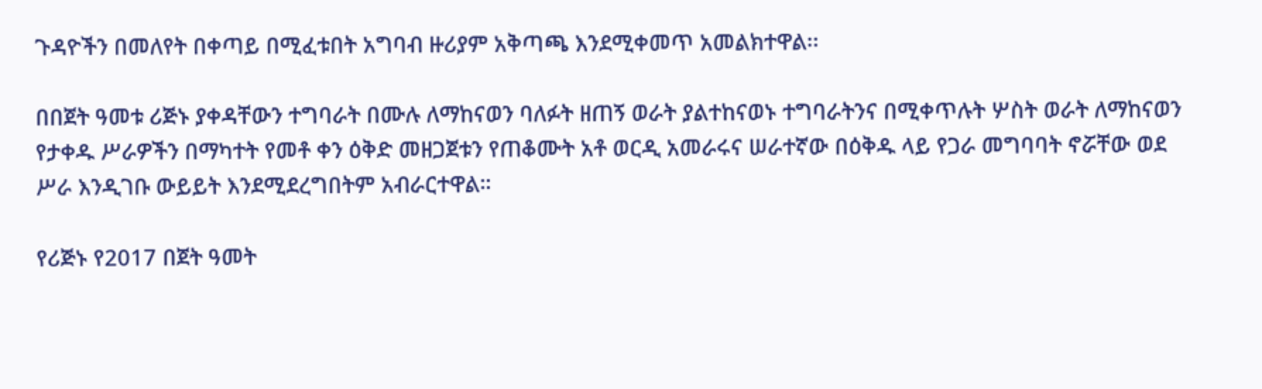ጉዳዮችን በመለየት በቀጣይ በሚፈቱበት አግባብ ዙሪያም አቅጣጫ እንደሚቀመጥ አመልክተዋል፡፡

በበጀት ዓመቱ ሪጅኑ ያቀዳቸውን ተግባራት በሙሉ ለማከናወን ባለፉት ዘጠኝ ወራት ያልተከናወኑ ተግባራትንና በሚቀጥሉት ሦስት ወራት ለማከናወን የታቀዱ ሥራዎችን በማካተት የመቶ ቀን ዕቅድ መዘጋጀቱን የጠቆሙት አቶ ወርዲ አመራሩና ሠራተኛው በዕቅዱ ላይ የጋራ መግባባት ኖሯቸው ወደ ሥራ እንዲገቡ ውይይት እንደሚደረግበትም አብራርተዋል።

የሪጅኑ የ2017 በጀት ዓመት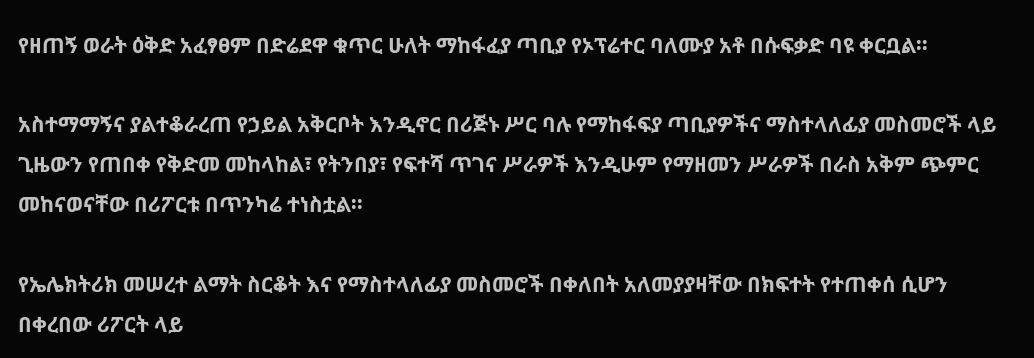የዘጠኝ ወራት ዕቅድ አፈፃፀም በድሬደዋ ቁጥር ሁለት ማከፋፈያ ጣቢያ የኦፕሬተር ባለሙያ አቶ በሱፍቃድ ባዩ ቀርቧል፡፡

አስተማማኝና ያልተቆራረጠ የኃይል አቅርቦት እንዲኖር በሪጅኑ ሥር ባሉ የማከፋፍያ ጣቢያዎችና ማስተላለፊያ መስመሮች ላይ ጊዜውን የጠበቀ የቅድመ መከላከል፣ የትንበያ፣ የፍተሻ ጥገና ሥራዎች እንዲሁም የማዘመን ሥራዎች በራስ አቅም ጭምር መከናወናቸው በሪፖርቱ በጥንካሬ ተነስቷል፡፡

የኤሌክትሪክ መሠረተ ልማት ስርቆት እና የማስተላለፊያ መስመሮች በቀለበት አለመያያዛቸው በክፍተት የተጠቀሰ ሲሆን በቀረበው ሪፖርት ላይ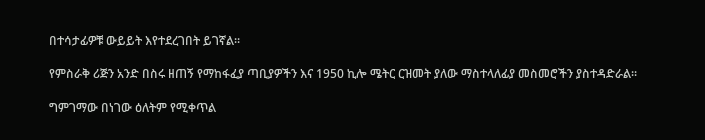በተሳታፊዎቹ ውይይት እየተደረገበት ይገኛል፡፡

የምስራቅ ሪጅን አንድ በስሩ ዘጠኝ የማከፋፈያ ጣቢያዎችን እና 1950 ኪሎ ሜትር ርዝመት ያለው ማስተላለፊያ መስመሮችን ያስተዳድራል፡፡

ግምገማው በነገው ዕለትም የሚቀጥል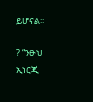ይሆናል፡፡

? “ንፁህ ኢነርጂ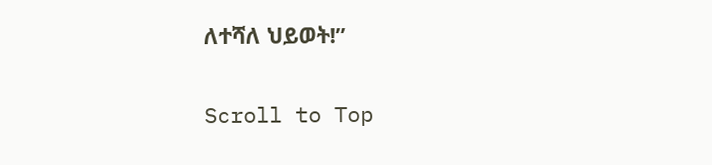ለተሻለ ህይወት!”

Scroll to Top